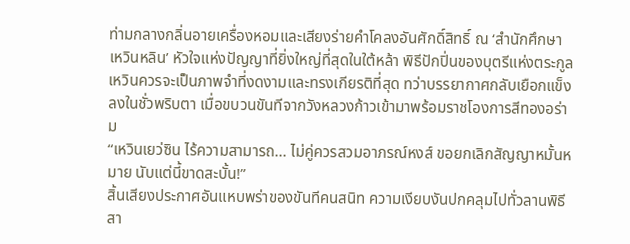ท่ามกลางกลิ่นอายเครื่องหอมและเสียงร่ายคำโคลงอันศักดิ์สิทธิ์ ณ ‘สำนักศึกษาเหวินหลิน’ หัวใจแห่งปัญญาที่ยิ่งใหญ่ที่สุดในใต้หล้า พิธีปักปิ่นของบุตรีแห่งตระกูลเหวินควรจะเป็นภาพจำที่งดงามและทรงเกียรติที่สุด ทว่าบรรยากาศกลับเยือกแข็งลงในชั่วพริบตา เมื่อขบวนขันทีจากวังหลวงก้าวเข้ามาพร้อมราชโองการสีทองอร่าม
“เหวินเยว่ซิน ไร้ความสามารถ... ไม่คู่ควรสวมอาภรณ์หงส์ ขอยกเลิกสัญญาหมั้นหมาย นับแต่นี้ขาดสะบั้น!”
สิ้นเสียงประกาศอันแหบพร่าของขันทีคนสนิท ความเงียบงันปกคลุมไปทั่วลานพิธี สา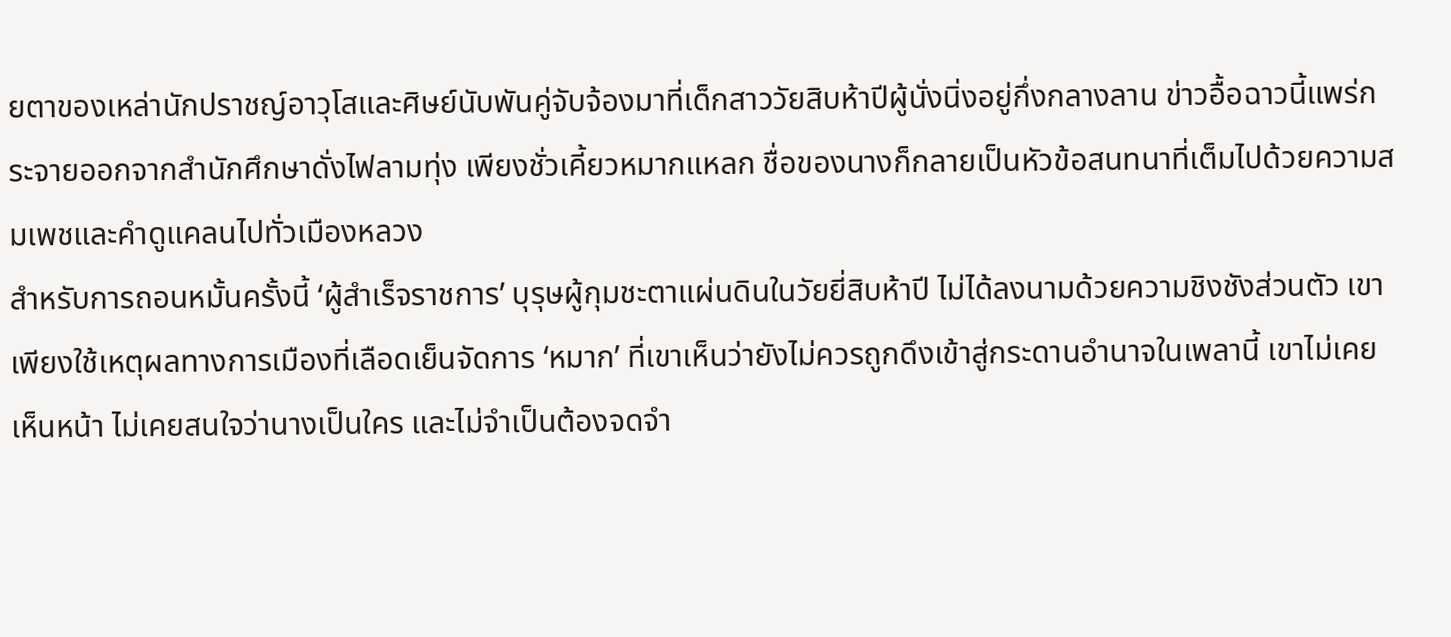ยตาของเหล่านักปราชญ์อาวุโสและศิษย์นับพันคู่จับจ้องมาที่เด็กสาววัยสิบห้าปีผู้นั่งนิ่งอยู่กึ่งกลางลาน ข่าวอื้อฉาวนี้แพร่กระจายออกจากสำนักศึกษาดั่งไฟลามทุ่ง เพียงชั่วเคี้ยวหมากแหลก ชื่อของนางก็กลายเป็นหัวข้อสนทนาที่เต็มไปด้วยความสมเพชและคำดูแคลนไปทั่วเมืองหลวง
สำหรับการถอนหมั้นครั้งนี้ ‘ผู้สำเร็จราชการ’ บุรุษผู้กุมชะตาแผ่นดินในวัยยี่สิบห้าปี ไม่ได้ลงนามด้วยความชิงชังส่วนตัว เขาเพียงใช้เหตุผลทางการเมืองที่เลือดเย็นจัดการ ‘หมาก’ ที่เขาเห็นว่ายังไม่ควรถูกดึงเข้าสู่กระดานอำนาจในเพลานี้ เขาไม่เคยเห็นหน้า ไม่เคยสนใจว่านางเป็นใคร และไม่จำเป็นต้องจดจำ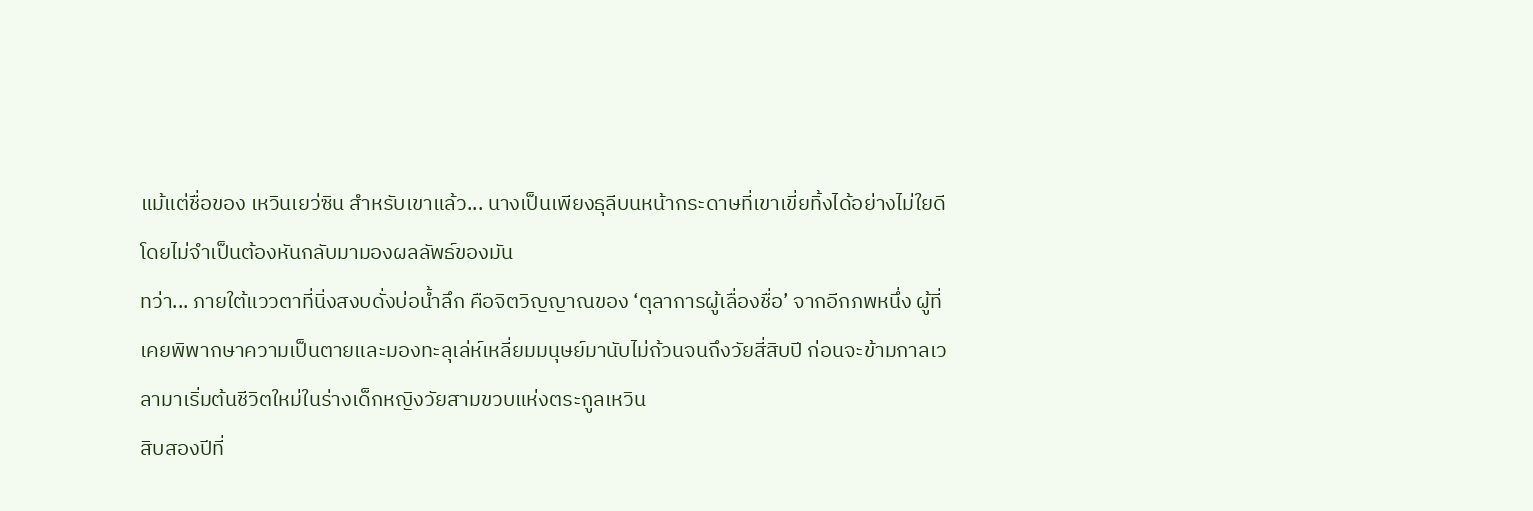แม้แต่ชื่อของ เหวินเยว่ซิน สำหรับเขาแล้ว... นางเป็นเพียงธุลีบนหน้ากระดาษที่เขาเขี่ยทิ้งได้อย่างไม่ใยดีโดยไม่จำเป็นต้องหันกลับมามองผลลัพธ์ของมัน
ทว่า... ภายใต้แววตาที่นิ่งสงบดั่งบ่อน้ำลึก คือจิตวิญญาณของ ‘ตุลาการผู้เลื่องชื่อ’ จากอีกภพหนึ่ง ผู้ที่เคยพิพากษาความเป็นตายและมองทะลุเล่ห์เหลี่ยมมนุษย์มานับไม่ถ้วนจนถึงวัยสี่สิบปี ก่อนจะข้ามกาลเวลามาเริ่มต้นชีวิตใหม่ในร่างเด็กหญิงวัยสามขวบแห่งตระกูลเหวิน
สิบสองปีที่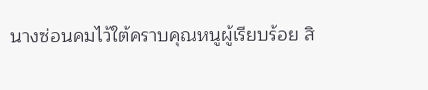นางซ่อนคมไว้ใต้คราบคุณหนูผู้เรียบร้อย สิ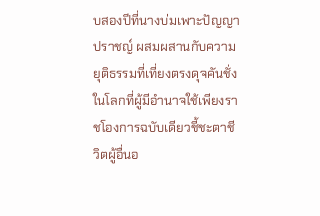บสองปีที่นางบ่มเพาะปัญญาปราชญ์ ผสมผสานกับความยุติธรรมที่เที่ยงตรงดุจคันชั่ง
ในโลกที่ผู้มีอำนาจใช้เพียงราชโองการฉบับเดียวชี้ชะตาชีวิตผู้อื่นอ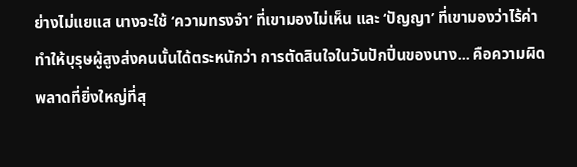ย่างไม่แยแส นางจะใช้ ‘ความทรงจำ’ ที่เขามองไม่เห็น และ ‘ปัญญา’ ที่เขามองว่าไร้ค่า ทำให้บุรุษผู้สูงส่งคนนั้นได้ตระหนักว่า การตัดสินใจในวันปักปิ่นของนาง... คือความผิดพลาดที่ยิ่งใหญ่ที่สุ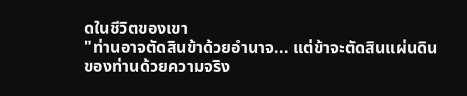ดในชีวิตของเขา
"ท่านอาจตัดสินข้าด้วยอำนาจ... แต่ข้าจะตัดสินแผ่นดินของท่านด้วยความจริง